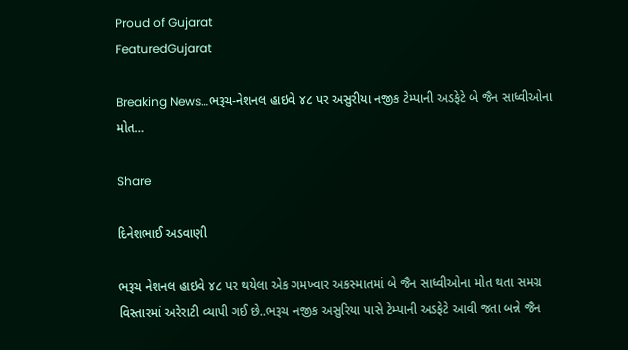Proud of Gujarat
FeaturedGujarat

Breaking News…ભરૂચ-નેશનલ હાઇવે ૪૮ પર અસુરીયા નજીક ટેમ્પાની અડફેટે બે જૈન સાધ્વીઓના મોત…

Share

દિનેશભાઈ અડવાણી

ભરૂચ નેશનલ હાઇવે ૪૮ પર થયેલા એક ગમખ્વાર અકસ્માતમાં બે જૈન સાધ્વીઓના મોત થતા સમગ્ર વિસ્તારમાં અરેરાટી વ્યાપી ગઈ છે..ભરૂચ નજીક અસુરિયા પાસે ટેમ્પાની અડફેટે આવી જતા બન્ને જૈન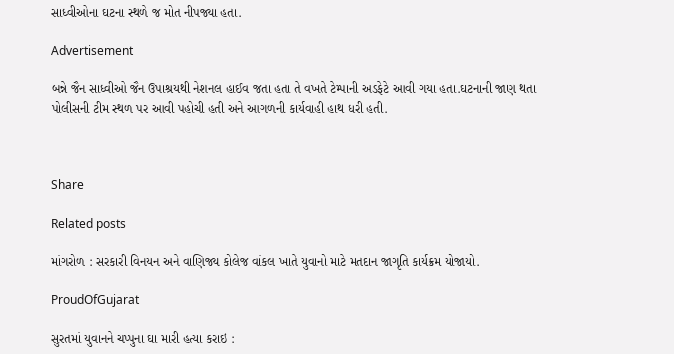સાધ્વીઓના ઘટના સ્થળે જ મોત નીપજ્યા હતા.

Advertisement

બન્ને જૈન સાધ્વીઓ જૈન ઉપાશ્રયથી નેશનલ હાઈવ જતા હતા તે વખતે ટેમ્પાની અડફેટે આવી ગયા હતા.ઘટનાની જાણ થતા પોલીસની ટીમ સ્થળ પર આવી પહોચી હતી અને આગળની કાર્યવાહી હાથ ધરી હતી.



Share

Related posts

માંગરોળ : સરકારી વિનયન અને વાણિજ્ય કોલેજ વાંકલ ખાતે યુવાનો માટે મતદાન જાગૃતિ કાર્યક્રમ યોજાયો.

ProudOfGujarat

સુરતમાં યુવાનને ચપ્પુના ઘા મારી હત્યા કરાઇ :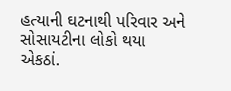હત્યાની ઘટનાથી પરિવાર અને સોસાયટીના લોકો થયા એકઠાં.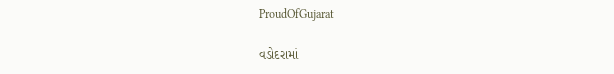ProudOfGujarat

વડોદરામાં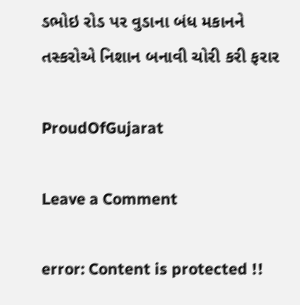ડભોઇ રોડ પર વુડાના બંધ મકાનને તસ્કરોએ નિશાન બનાવી ચોરી કરી ફરાર

ProudOfGujarat

Leave a Comment

error: Content is protected !!